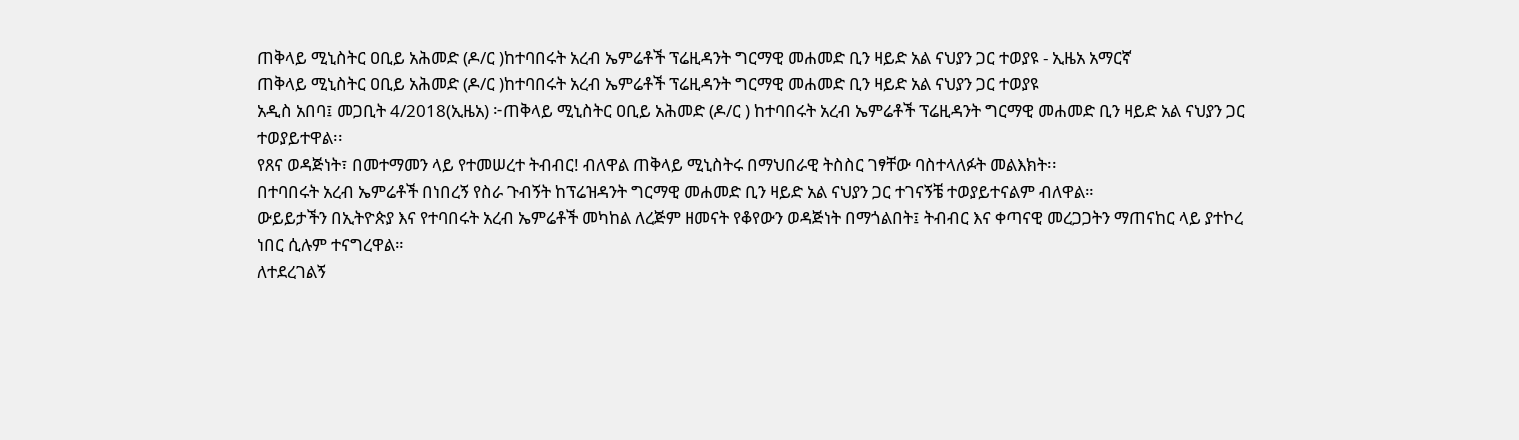ጠቅላይ ሚኒስትር ዐቢይ አሕመድ (ዶ/ር )ከተባበሩት አረብ ኤምሬቶች ፕሬዚዳንት ግርማዊ መሐመድ ቢን ዛይድ አል ናህያን ጋር ተወያዩ - ኢዜአ አማርኛ
ጠቅላይ ሚኒስትር ዐቢይ አሕመድ (ዶ/ር )ከተባበሩት አረብ ኤምሬቶች ፕሬዚዳንት ግርማዊ መሐመድ ቢን ዛይድ አል ናህያን ጋር ተወያዩ
አዲስ አበባ፤ መጋቢት 4/2018(ኢዜአ) ፦ጠቅላይ ሚኒስትር ዐቢይ አሕመድ (ዶ/ር ) ከተባበሩት አረብ ኤምሬቶች ፕሬዚዳንት ግርማዊ መሐመድ ቢን ዛይድ አል ናህያን ጋር ተወያይተዋል፡፡
የጸና ወዳጅነት፣ በመተማመን ላይ የተመሠረተ ትብብር! ብለዋል ጠቅላይ ሚኒስትሩ በማህበራዊ ትስስር ገፃቸው ባስተላለፉት መልእክት፡፡
በተባበሩት አረብ ኤምሬቶች በነበረኝ የስራ ጉብኝት ከፕሬዝዳንት ግርማዊ መሐመድ ቢን ዛይድ አል ናህያን ጋር ተገናኝቼ ተወያይተናልም ብለዋል።
ውይይታችን በኢትዮጵያ እና የተባበሩት አረብ ኤምሬቶች መካከል ለረጅም ዘመናት የቆየውን ወዳጅነት በማጎልበት፤ ትብብር እና ቀጣናዊ መረጋጋትን ማጠናከር ላይ ያተኮረ ነበር ሲሉም ተናግረዋል።
ለተደረገልኝ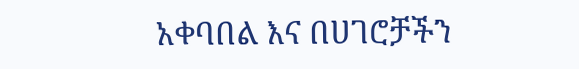አቀባበል እና በሀገሮቻችን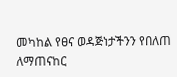መካከል የፀና ወዳጅነታችንን የበለጠ ለማጠናከር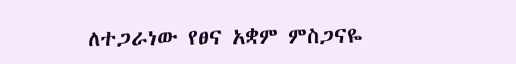ለተጋራነው የፀና አቋም ምስጋናዬ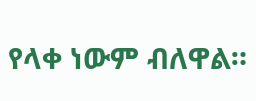የላቀ ነውም ብለዋል።